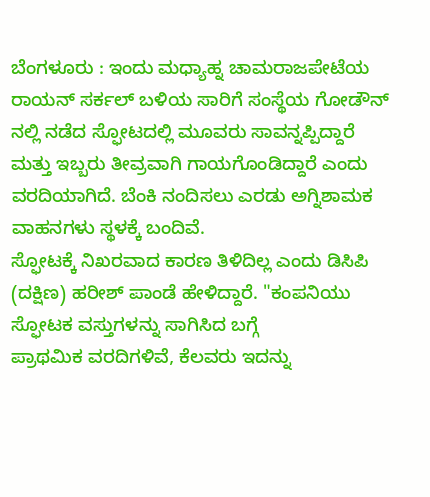ಬೆಂಗಳೂರು : ಇಂದು ಮಧ್ಯಾಹ್ನ ಚಾಮರಾಜಪೇಟೆಯ ರಾಯನ್ ಸರ್ಕಲ್ ಬಳಿಯ ಸಾರಿಗೆ ಸಂಸ್ಥೆಯ ಗೋಡೌನ್ ನಲ್ಲಿ ನಡೆದ ಸ್ಫೋಟದಲ್ಲಿ ಮೂವರು ಸಾವನ್ನಪ್ಪಿದ್ದಾರೆ ಮತ್ತು ಇಬ್ಬರು ತೀವ್ರವಾಗಿ ಗಾಯಗೊಂಡಿದ್ದಾರೆ ಎಂದು ವರದಿಯಾಗಿದೆ. ಬೆಂಕಿ ನಂದಿಸಲು ಎರಡು ಅಗ್ನಿಶಾಮಕ ವಾಹನಗಳು ಸ್ಥಳಕ್ಕೆ ಬಂದಿವೆ.
ಸ್ಫೋಟಕ್ಕೆ ನಿಖರವಾದ ಕಾರಣ ತಿಳಿದಿಲ್ಲ ಎಂದು ಡಿಸಿಪಿ (ದಕ್ಷಿಣ) ಹರೀಶ್ ಪಾಂಡೆ ಹೇಳಿದ್ದಾರೆ. "ಕಂಪನಿಯು ಸ್ಫೋಟಕ ವಸ್ತುಗಳನ್ನು ಸಾಗಿಸಿದ ಬಗ್ಗೆ
ಪ್ರಾಥಮಿಕ ವರದಿಗಳಿವೆ, ಕೆಲವರು ಇದನ್ನು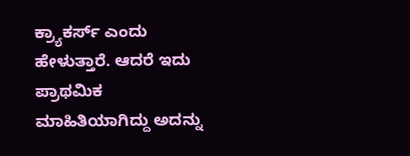ಕ್ರ್ಯಾಕರ್ಸ್ ಎಂದು ಹೇಳುತ್ತಾರೆ. ಆದರೆ ಇದು ಪ್ರಾಥಮಿಕ ಮಾಹಿತಿಯಾಗಿದ್ದು ಅದನ್ನು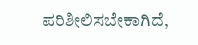ಪರಿಶೀಲಿಸಬೇಕಾಗಿದೆ,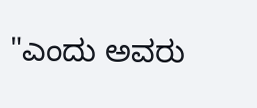"ಎಂದು ಅವರು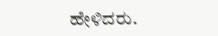ಹೇಳಿದರು.